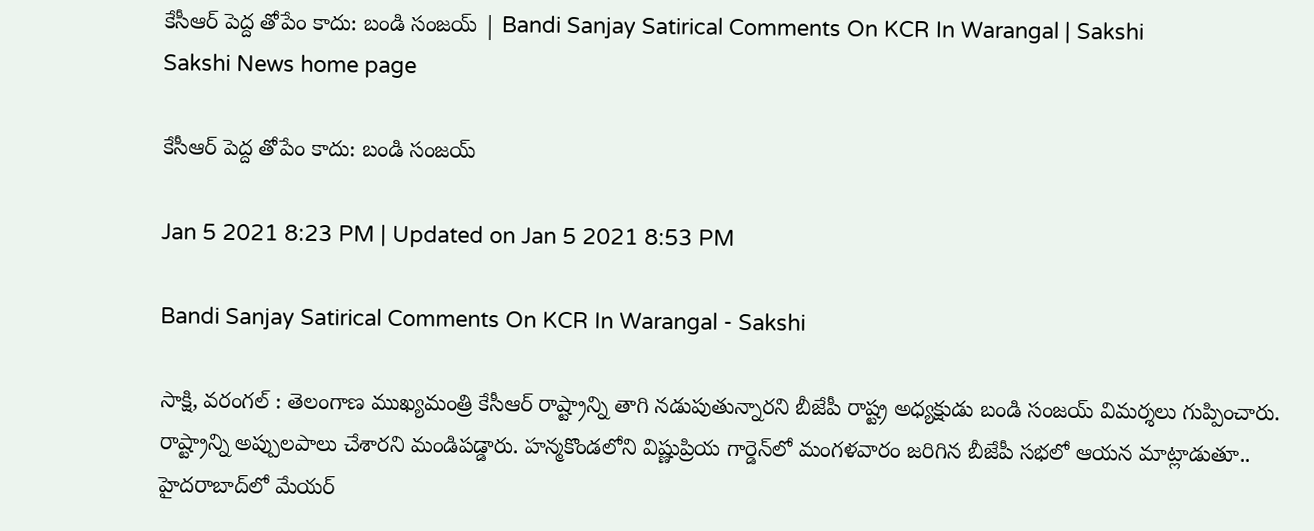కేసీఆర్‌ పెద్ద తోపేం కాదు: బండి సంజయ్‌ | Bandi Sanjay Satirical Comments On KCR In Warangal | Sakshi
Sakshi News home page

కేసీఆర్‌ పెద్ద తోపేం కాదు: బండి సంజయ్‌

Jan 5 2021 8:23 PM | Updated on Jan 5 2021 8:53 PM

Bandi Sanjay Satirical Comments On KCR In Warangal - Sakshi

సాక్షి, వరంగల్‌ : తెలంగాణ ముఖ్యమంత్రి కేసీఆర్‌ రాష్ట్రాన్ని తాగి నడుపుతున్నారని బీజేపీ రాష్ట్ర అధ్యక్షుడు బండి సంజయ్‌ విమర్శలు గుప్పించారు. రాష్ట్రాన్ని అప్పులపాలు చేశారని మండిపడ్డారు. హన్మకొండలోని విష్ణుప్రియ గార్డెన్‌లో మంగళవారం జరిగిన బీజేపీ సభలో ఆయన మాట్లాడుతూ.. హైదరాబాద్‌లో మేయర్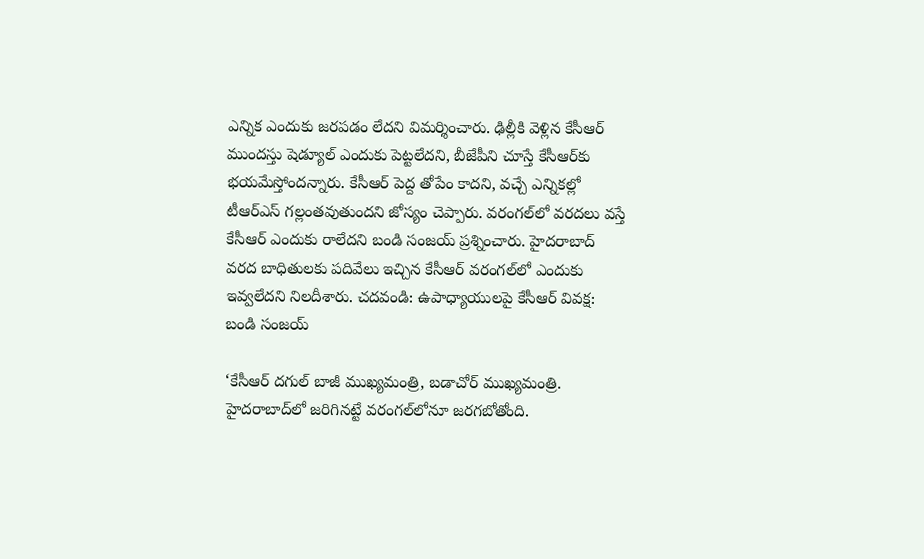ఎన్నిక ఎందుకు జరపడం లేదని విమర్శించారు. ఢిల్లీకి వెళ్లిన కేసీఆర్ ముందస్తు షెడ్యూల్ ఎందుకు పెట్టలేదని, బీజేపీని చూస్తే కేసీఆర్‌కు భయమేస్తోందన్నారు. కేసీఆర్ పెద్ద తోపేం కాదని, వచ్చే ఎన్నికల్లో టీఆర్ఎస్ గల్లంతవుతుందని జోస్యం చెప్పారు. వరంగల్‌లో వరదలు వస్తే కేసీఆర్ ఎందుకు రాలేదని బండి సంజయ్‌ ప్రశ్నించారు. హైదరాబాద్ వరద బాధితులకు పదివేలు ఇచ్చిన కేసీఆర్ వరంగల్‌లో ఎందుకు ఇవ్వలేదని నిలదీశారు. చదవండి: ఉపాధ్యాయులపై కేసీఆర్‌ వివక్ష: బండి సంజయ్‌

‘కేసీఆర్ దగుల్ బాజీ ముఖ్యమంత్రి, బడాచోర్ ముఖ్యమంత్రి. హైదరాబాద్‌లో జరిగినట్టే వరంగల్‌లోనూ జరగబోతోంది.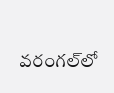వరంగల్‌లో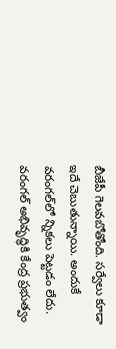బీజేపీ గెలవబోతోంది. సర్వేలు కూడా ఇదే చెబుతున్నాయి. అందుకే వరంగల్‌‌లో న్నికలు పెట్టడం లేదు. వరంగల్ అభివృద్ధికి కేంద్ర ప్రభుత్వం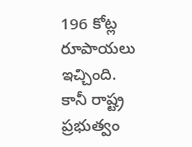196 కోట్ల రూపాయలు ఇచ్చింది. కానీ రాష్ట్ర ప్రభుత్వం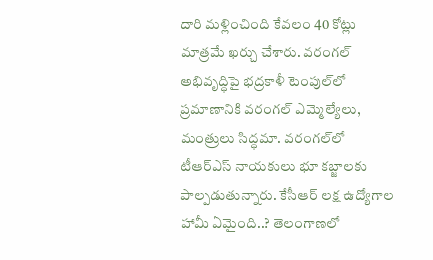దారి మళ్లించింది కేవలం 40 కోట్లు మాత్రమే ఖర్చు చేశారు. వరంగల్ అభివృద్ధిపై భద్రకాళీ టెంపుల్‌లో ప్రమాణానికి వరంగల్ ఎమ్మెల్యేలు, మంత్రులు సిద్ధమా. వరంగల్‌లో టీఆర్ఎస్ నాయకులు భూ కబ్జాలకు పాల్పడుతున్నారు. కేసీఆర్ లక్ష ఉద్యోగాల హామీ ఏమైంది..? తెలంగాణలో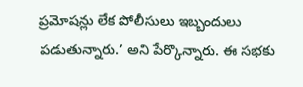ప్రమోషన్లు లేక పోలీసులు ఇబ్బందులు పడుతున్నారు.’ అని పేర్కొన్నారు. ఈ సభకు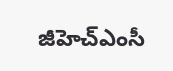జీహెచ్‌ఎంసీ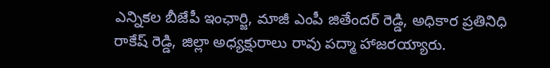ఎన్నికల బీజేపీ ఇంఛార్జి, మాజీ ఎంపీ జితేందర్ రెడ్డి, అధికార ప్రతినిధి రాకేష్ రెడ్డి, జిల్లా అధ్యక్షురాలు రావు పద్మా హాజరయ్యారు.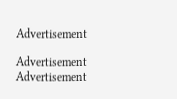Advertisement

Advertisement
Advertisement